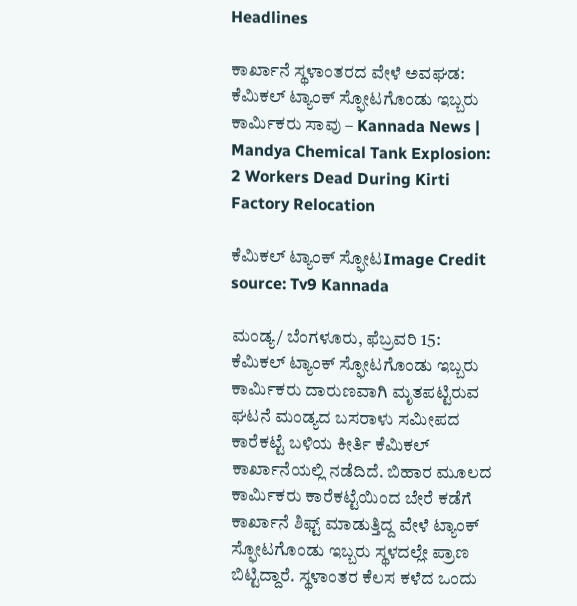Headlines

ಕಾರ್ಖಾನೆ ಸ್ಥಳಾಂತರದ ವೇಳೆ ಅವಘಡ: ಕೆಮಿಕಲ್ ಟ್ಯಾಂಕ್ ಸ್ಫೋಟಗೊಂಡು ಇಬ್ಬರು ಕಾರ್ಮಿಕರು ಸಾವು – Kannada News | Mandya Chemical Tank Explosion: 2 Workers Dead During Kirti Factory Relocation

ಕೆಮಿಕಲ್ ಟ್ಯಾಂಕ್ ಸ್ಫೋಟImage Credit source: Tv9 Kannada

ಮಂಡ್ಯ/ ಬೆಂಗಳೂರು, ಫೆಬ್ರವರಿ 15: ಕೆಮಿಕಲ್ ಟ್ಯಾಂಕ್ ಸ್ಫೋಟಗೊಂಡು ಇಬ್ಬರು ಕಾರ್ಮಿಕರು ದಾರುಣವಾಗಿ ಮೃತಪಟ್ಟಿರುವ ಘಟನೆ ಮಂಡ್ಯದ ಬಸರಾಳು ಸಮೀಪದ ಕಾರೆಕಟ್ಟೆ ಬಳಿಯ ಕೀರ್ತಿ ಕೆಮಿಕಲ್ ಕಾರ್ಖಾನೆಯಲ್ಲಿ ನಡೆದಿದೆ. ಬಿಹಾರ ಮೂಲದ ಕಾರ್ಮಿಕರು ಕಾರೆಕಟ್ಟೆಯಿಂದ‌ ಬೇರೆ ಕಡೆಗೆ ಕಾರ್ಖಾನೆ ಶಿಫ್ಟ್ ಮಾಡುತ್ತಿದ್ದ ವೇಳೆ ಟ್ಯಾಂಕ್ ಸ್ಫೋಟಗೊಂಡು ಇಬ್ಬರು ಸ್ಥಳದಲ್ಲೇ ಪ್ರಾಣ ಬಿಟ್ಟಿದ್ದಾರೆ. ಸ್ಥಳಾಂತರ ಕೆಲಸ ಕಳೆದ ಒಂದು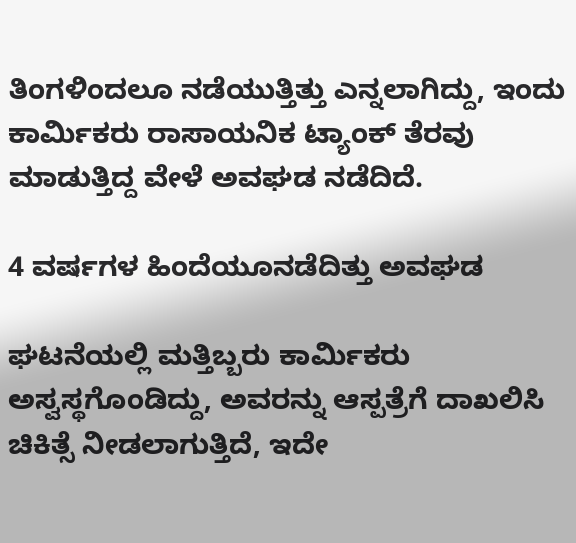ತಿಂಗಳಿಂದಲೂ ನಡೆಯುತ್ತಿತ್ತು ಎನ್ನಲಾಗಿದ್ದು, ಇಂದು ಕಾರ್ಮಿಕರು ರಾಸಾಯನಿಕ ಟ್ಯಾಂಕ್ ತೆರವು ಮಾಡುತ್ತಿದ್ದ ವೇಳೆ ಅವಘಡ ನಡೆದಿದೆ.

4 ವರ್ಷಗಳ ಹಿಂದೆಯೂನಡೆದಿತ್ತು ಅವಘಡ

ಘಟನೆಯಲ್ಲಿ ಮತ್ತಿಬ್ಬರು ಕಾರ್ಮಿಕರು ಅಸ್ವಸ್ಥಗೊಂಡಿದ್ದು, ಅವರನ್ನು ಆಸ್ಪತ್ರೆಗೆ ದಾಖಲಿಸಿ ಚಿಕಿತ್ಸೆ ನೀಡಲಾಗುತ್ತಿದೆ, ಇದೇ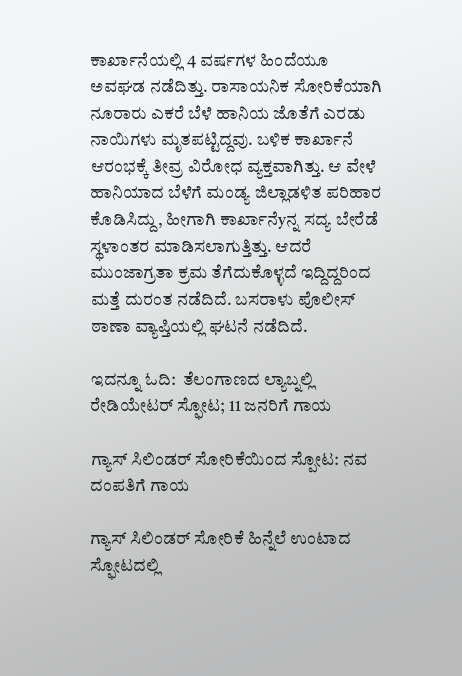ಕಾರ್ಖಾನೆಯಲ್ಲಿ 4 ವರ್ಷಗಳ ಹಿಂದೆಯೂ ಅವಘಡ ನಡೆದಿತ್ತು. ರಾಸಾಯನಿಕ ಸೋರಿಕೆಯಾಗಿ‌ ನೂರಾರು ಎಕರೆ ಬೆಳೆ ಹಾನಿಯ ಜೊತೆಗೆ ಎರಡು ನಾಯಿಗಳು ಮೃತಪಟ್ಟಿದ್ದವು. ಬಳಿಕ ಕಾರ್ಖಾನೆ ಆರಂಭಕ್ಕೆ ತೀವ್ರ ವಿರೋಧ ವ್ಯಕ್ತವಾಗಿತ್ತು. ಆ ವೇಳೆ ಹಾನಿಯಾದ ಬೆಳೆಗೆ ಮಂಡ್ಯ ಜಿಲ್ಲಾಡಳಿತ ಪರಿಹಾರ ಕೊಡಿಸಿದ್ದು, ಹೀಗಾಗಿ ಕಾರ್ಖಾನೆyನ್ನ ಸದ್ಯ ಬೇರೆಡೆ ಸ್ಥಳಾಂತರ ಮಾಡಿಸಲಾಗುತ್ತಿತ್ತು. ಆದರೆ ಮುಂಜಾಗ್ರತಾ ಕ್ರಮ ತೆಗೆದುಕೊಳ್ಳದೆ ಇದ್ದಿದ್ದರಿಂದ ಮತ್ತೆ ದುರಂತ ನಡೆದಿದೆ. ಬಸರಾಳು ಪೊಲೀಸ್ ಠಾಣಾ ವ್ಯಾಪ್ತಿಯಲ್ಲಿ ಘಟನೆ ನಡೆದಿದೆ.

ಇದನ್ನೂ ಓದಿ:  ತೆಲಂಗಾಣದ ಲ್ಯಾಬ್ನಲ್ಲಿ ರೇಡಿಯೇಟರ್ ಸ್ಫೋಟ; 11 ಜನರಿಗೆ ಗಾಯ

ಗ್ಯಾಸ್ ಸಿಲಿಂಡರ್ ಸೋರಿಕೆಯಿಂದ ಸ್ಪೋಟ: ನವ ದಂಪತಿಗೆ ಗಾಯ

ಗ್ಯಾಸ್ ಸಿಲಿಂಡರ್ ಸೋರಿಕೆ ಹಿನ್ನೆಲೆ ಉಂಟಾದ ಸ್ಫೋಟದಲ್ಲಿ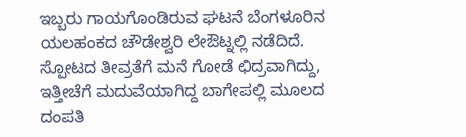ಇಬ್ಬರು ಗಾಯಗೊಂಡಿರುವ ಘಟನೆ ಬೆಂಗಳೂರಿನ ಯಲಹಂಕದ ಚೌಡೇಶ್ವರಿ ಲೇಔಟ್ನಲ್ಲಿ ನಡೆದಿದೆ. ಸ್ಪೋಟದ ತೀವ್ರತೆಗೆ ಮನೆ ಗೋಡೆ ಛಿದ್ರವಾಗಿದ್ದು, ಇತ್ತೀಚೆಗೆ ಮದುವೆಯಾಗಿದ್ದ ಬಾಗೇಪಲ್ಲಿ ಮೂಲದ ದಂಪತಿ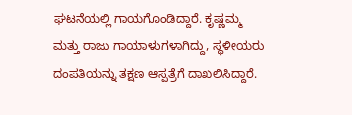ಘಟನೆಯಲ್ಲಿ ಗಾಯಗೊಂಡಿದ್ದಾರೆ. ಕೃಷ್ಣಮ್ಮ ಮತ್ತು ರಾಜು ಗಾಯಾಳುಗಳಾಗಿದ್ದು, ಸ್ಥಳೀಯರು ದಂಪತಿಯನ್ನು ತಕ್ಷಣ ಆಸ್ಪತ್ರೆಗೆ ದಾಖಲಿಸಿದ್ದಾರೆ.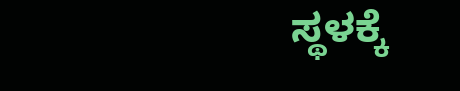ಸ್ಥಳಕ್ಕೆ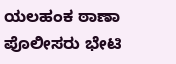ಯಲಹಂಕ ಠಾಣಾ ಪೊಲೀಸರು ಭೇಟಿ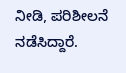ನೀಡಿ, ಪರಿಶೀಲನೆ ನಡೆಸಿದ್ದಾರೆ.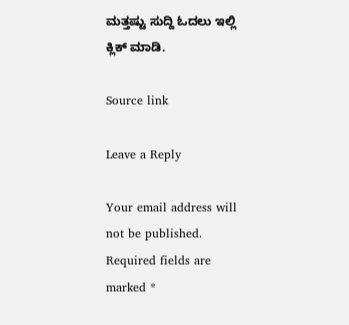ಮತ್ತಷ್ಟು ಸುದ್ದಿ ಓದಲು ಇಲ್ಲಿ ಕ್ಲಿಕ್ ಮಾಡಿ.

Source link

Leave a Reply

Your email address will not be published. Required fields are marked *